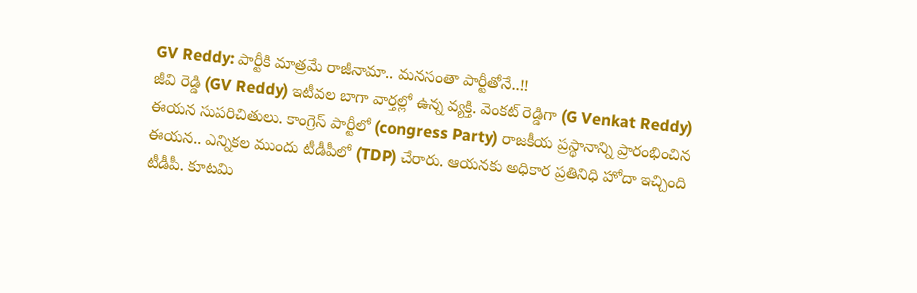GV Reddy: పార్టీకి మాత్రమే రాజీనామా.. మనసంతా పార్టీతోనే..!!
జీవి రెడ్డి (GV Reddy) ఇటీవల బాగా వార్తల్లో ఉన్న వ్యక్తి. వెంకట్ రెడ్డిగా (G Venkat Reddy) ఈయన సుపరిచితులు. కాంగ్రెస్ పార్టీలో (congress Party) రాజకీయ ప్రస్థానాన్ని ప్రారంభించిన ఈయన.. ఎన్నికల ముందు టీడీపీలో (TDP) చేరారు. ఆయనకు అధికార ప్రతినిధి హోదా ఇచ్చింది టీడీపీ. కూటమి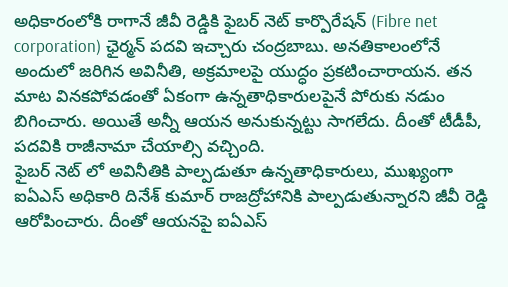అధికారంలోకి రాగానే జీవీ రెడ్డికి ఫైబర్ నెట్ కార్పొరేషన్ (Fibre net corporation) ఛైర్మన్ పదవి ఇచ్చారు చంద్రబాబు. అనతికాలంలోనే అందులో జరిగిన అవినీతి, అక్రమాలపై యుద్ధం ప్రకటించారాయన. తన మాట వినకపోవడంతో ఏకంగా ఉన్నతాధికారులపైనే పోరుకు నడుం బిగించారు. అయితే అన్నీ ఆయన అనుకున్నట్టు సాగలేదు. దీంతో టీడీపీ, పదవికి రాజీనామా చేయాల్సి వచ్చింది.
ఫైబర్ నెట్ లో అవినీతికి పాల్పడుతూ ఉన్నతాధికారులు, ముఖ్యంగా ఐఏఎస్ అధికారి దినేశ్ కుమార్ రాజద్రోహానికి పాల్పడుతున్నారని జీవీ రెడ్డి ఆరోపించారు. దీంతో ఆయనపై ఐఏఎస్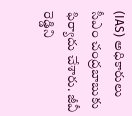(IAS) అధికారులు సీఎం చంద్రబాబుకు ఫిర్యాదు చేశారు. జీవీ రెడ్డిని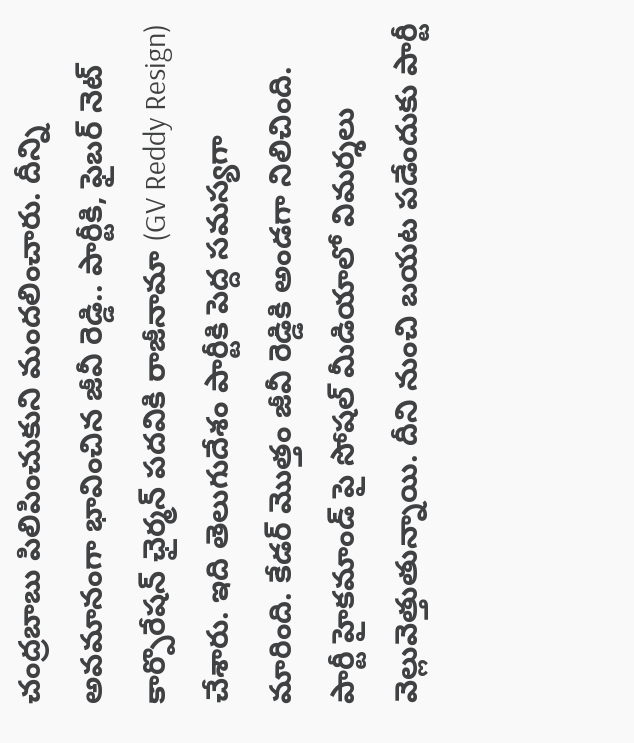చంద్రబాబు పిలిపించుకుని మందలించారు. దీన్ని అవమానంగా భావించిన జీవీ రెడ్డి.. పార్టీకి, ఫైబర్ నెట్ కార్పొరేషన్ ఛైర్మన్ పదవికి రాజీనామా (GV Reddy Resign) చేశారు. ఇది తెలుగుదేశం పార్టీకి పెద్ద సమస్యగా మారింది. కేడర్ మొత్తం జీవీ రెడ్డికి అండగా నిలిచింది. పార్టీ హైకమాండ్ పై సోషల్ మీడియాలో విమర్శలు వెల్లువెత్తుతున్నాయి. దీని నుంచి బయట పడేందుకు పార్టీ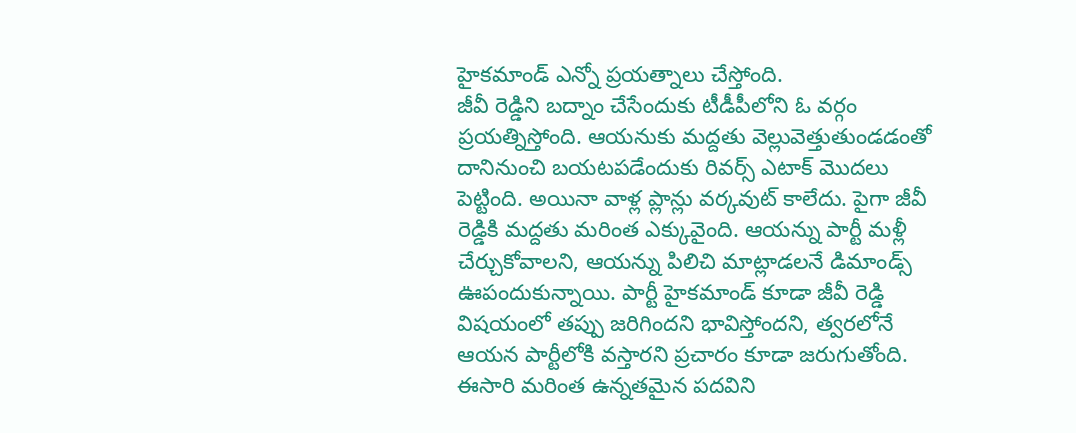హైకమాండ్ ఎన్నో ప్రయత్నాలు చేస్తోంది.
జీవీ రెడ్డిని బద్నాం చేసేందుకు టీడీపీలోని ఓ వర్గం ప్రయత్నిస్తోంది. ఆయనుకు మద్దతు వెల్లువెత్తుతుండడంతో దానినుంచి బయటపడేందుకు రివర్స్ ఎటాక్ మొదలు పెట్టింది. అయినా వాళ్ల ప్లాన్లు వర్కవుట్ కాలేదు. పైగా జీవీ రెడ్డికి మద్దతు మరింత ఎక్కువైంది. ఆయన్ను పార్టీ మళ్లీ చేర్చుకోవాలని, ఆయన్ను పిలిచి మాట్లాడలనే డిమాండ్స్ ఊపందుకున్నాయి. పార్టీ హైకమాండ్ కూడా జీవీ రెడ్డి విషయంలో తప్పు జరిగిందని భావిస్తోందని, త్వరలోనే ఆయన పార్టీలోకి వస్తారని ప్రచారం కూడా జరుగుతోంది. ఈసారి మరింత ఉన్నతమైన పదవిని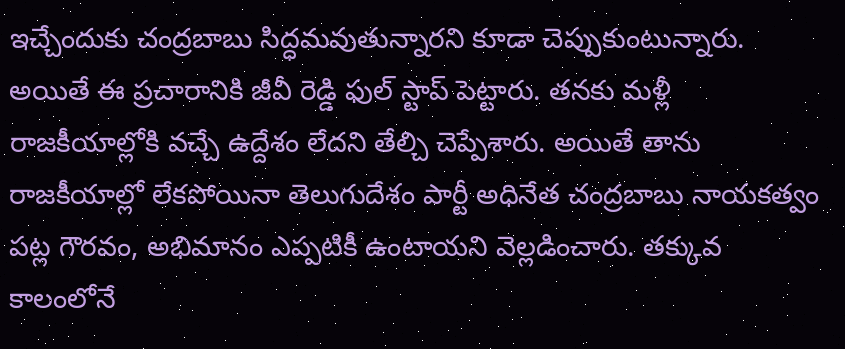ఇచ్చేందుకు చంద్రబాబు సిద్ధమవుతున్నారని కూడా చెప్పుకుంటున్నారు.
అయితే ఈ ప్రచారానికి జీవీ రెడ్డి ఫుల్ స్టాప్ పెట్టారు. తనకు మళ్లీ రాజకీయాల్లోకి వచ్చే ఉద్దేశం లేదని తేల్చి చెప్పేశారు. అయితే తాను రాజకీయాల్లో లేకపోయినా తెలుగుదేశం పార్టీ అధినేత చంద్రబాబు నాయకత్వం పట్ల గౌరవం, అభిమానం ఎప్పటికీ ఉంటాయని వెల్లడించారు. తక్కువ కాలంలోనే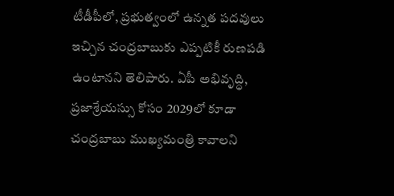టీడీపీలో, ప్రభుత్వంలో ఉన్నత పదవులు ఇచ్చిన చంద్రబాబుకు ఎప్పటికీ రుణపడి ఉంటానని తెలిపారు. ఏపీ అభివృద్ధి, ప్రజాశ్రేయస్సు కోసం 2029లో కూడా చంద్రబాబు ముఖ్యమంత్రి కావాలని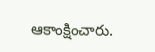ఆకాంక్షించారు.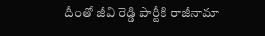దీంతో జీవి రెడ్డి పార్టీకి రాజీనామా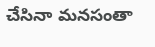చేసినా మనసంతా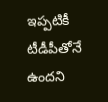ఇప్పటికీ టీడీపీతోనే ఉందని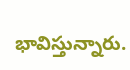భావిస్తున్నారు.